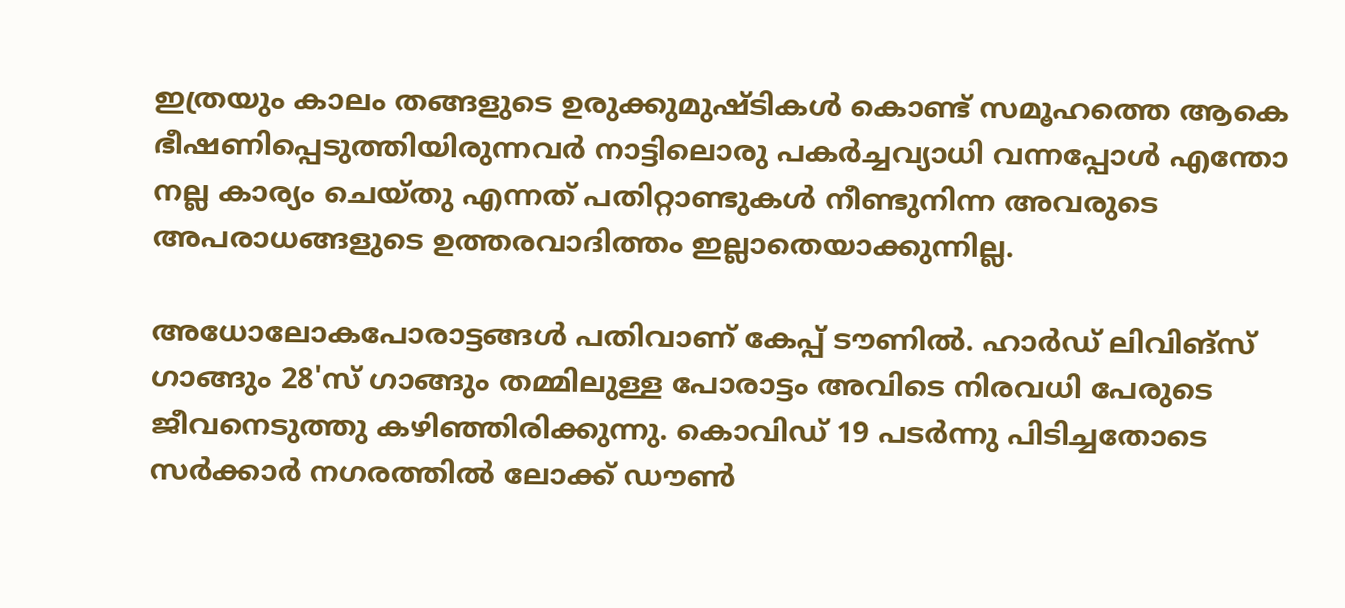ഇത്രയും കാലം തങ്ങളുടെ ഉരുക്കുമുഷ്ടികൾ കൊണ്ട് സമൂഹത്തെ ആകെ ഭീഷണിപ്പെടുത്തിയിരുന്നവർ നാട്ടിലൊരു പകർച്ചവ്യാധി വന്നപ്പോൾ എന്തോ നല്ല കാര്യം ചെയ്തു എന്നത് പതിറ്റാണ്ടുകൾ നീണ്ടുനിന്ന അവരുടെ അപരാധങ്ങളുടെ ഉത്തരവാദിത്തം ഇല്ലാതെയാക്കുന്നില്ല.

അധോലോകപോരാട്ടങ്ങൾ പതിവാണ് കേപ്പ് ടൗണിൽ. ഹാർഡ് ലിവിങ്‌സ് ഗാങ്ങും 28'സ് ഗാങ്ങും തമ്മിലുള്ള പോരാട്ടം അവിടെ നിരവധി പേരുടെ ജീവനെടുത്തു കഴിഞ്ഞിരിക്കുന്നു. കൊവിഡ് 19 പടർന്നു പിടിച്ചതോടെ സർക്കാർ നഗരത്തിൽ ലോക്ക് ഡൗൺ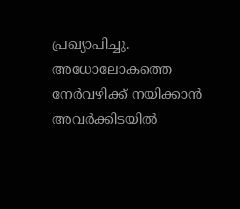പ്രഖ്യാപിച്ചു. അധോലോകത്തെ നേർവഴിക്ക് നയിക്കാൻ അവർക്കിടയിൽ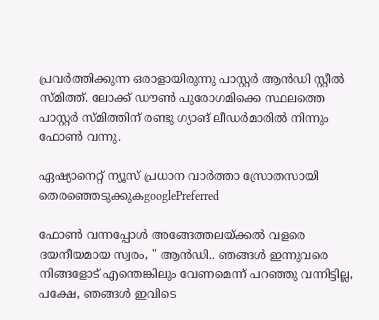പ്രവർത്തിക്കുന്ന ഒരാളായിരുന്നു പാസ്റ്റർ ആൻഡി സ്റ്റീൽ സ്മിത്ത്. ലോക്ക് ഡൗൺ പുരോഗമിക്കെ സ്ഥലത്തെ പാസ്റ്റർ സ്മിത്തിന് രണ്ടു ഗ്യാങ് ലീഡർമാരിൽ നിന്നും ഫോൺ വന്നു.

ഏഷ്യാനെറ്റ് ന്യൂസ് പ്രധാന വാർത്താ സ്രോതസായി തെരഞ്ഞെടുക്കുകgooglePreferred

ഫോൺ വന്നപ്പോൾ അങ്ങേത്തലയ്ക്കൽ വളരെ ദയനീയമായ സ്വരം, " ആൻഡി.. ഞങ്ങൾ ഇന്നുവരെ നിങ്ങളോട് എന്തെങ്കിലും വേണമെന്ന് പറഞ്ഞു വന്നിട്ടില്ല, പക്ഷേ, ഞങ്ങൾ ഇവിടെ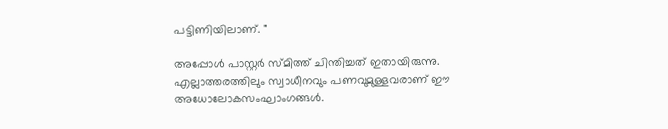പട്ടിണിയിലാണ്. "

അപ്പോൾ പാസ്റ്റർ സ്മിത്ത് ചിന്തിച്ചത് ഇതായിരുന്നു. എല്ലാത്തരത്തിലും സ്വാധീനവും പണവുമുള്ളവരാണ് ഈ അധോലോകസംഘാംഗങ്ങൾ.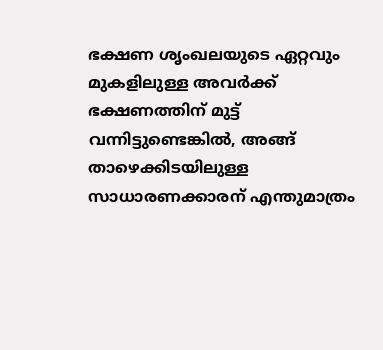ഭക്ഷണ ശൃംഖലയുടെ ഏറ്റവും മുകളിലുള്ള അവർക്ക് ഭക്ഷണത്തിന് മുട്ട് വന്നിട്ടുണ്ടെങ്കിൽ, അങ്ങ് താഴെക്കിടയിലുള്ള സാധാരണക്കാരന് എന്തുമാത്രം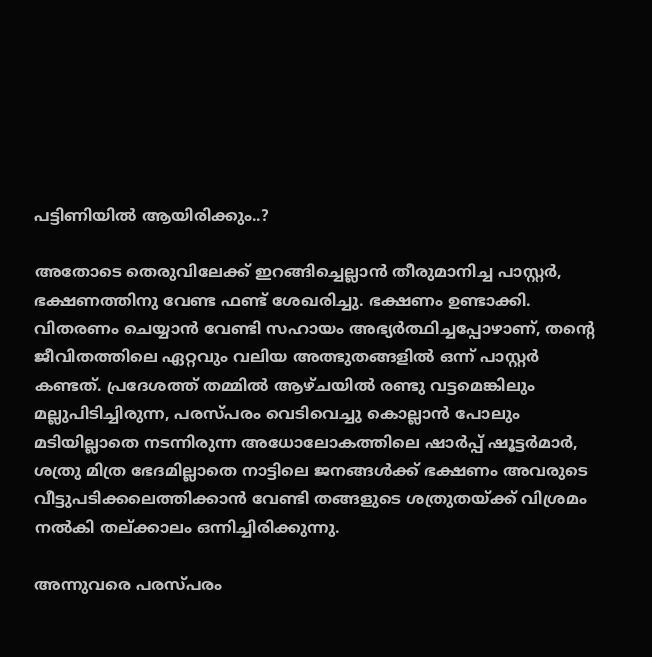പട്ടിണിയിൽ ആയിരിക്കും..?

അതോടെ തെരുവിലേക്ക് ഇറങ്ങിച്ചെല്ലാൻ തീരുമാനിച്ച പാസ്റ്റർ, ഭക്ഷണത്തിനു വേണ്ട ഫണ്ട് ശേഖരിച്ചു. ഭക്ഷണം ഉണ്ടാക്കി. വിതരണം ചെയ്യാൻ വേണ്ടി സഹായം അഭ്യർത്ഥിച്ചപ്പോഴാണ്, തന്റെ ജീവിതത്തിലെ ഏറ്റവും വലിയ അത്ഭുതങ്ങളിൽ ഒന്ന് പാസ്റ്റർ കണ്ടത്. പ്രദേശത്ത് തമ്മിൽ ആഴ്ചയിൽ രണ്ടു വട്ടമെങ്കിലും മല്ലുപിടിച്ചിരുന്ന, പരസ്പരം വെടിവെച്ചു കൊല്ലാൻ പോലും മടിയില്ലാതെ നടന്നിരുന്ന അധോലോകത്തിലെ ഷാർപ്പ് ഷൂട്ടർമാർ, ശത്രു മിത്ര ഭേദമില്ലാതെ നാട്ടിലെ ജനങ്ങൾക്ക് ഭക്ഷണം അവരുടെ വീട്ടുപടിക്കലെത്തിക്കാൻ വേണ്ടി തങ്ങളുടെ ശത്രുതയ്ക്ക് വിശ്രമം നൽകി തല്ക്കാലം ഒന്നിച്ചിരിക്കുന്നു.

അന്നുവരെ പരസ്പരം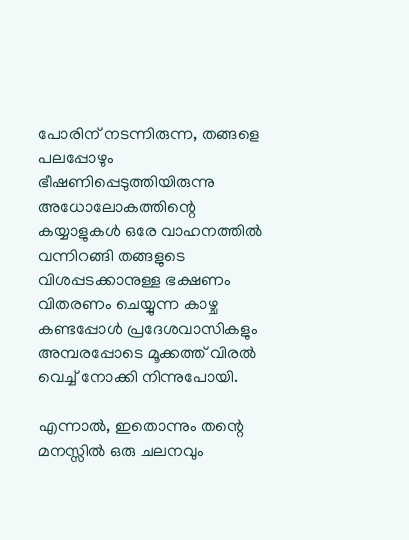പോരിന് നടന്നിരുന്ന, തങ്ങളെ പലപ്പോഴും ഭീഷണിപ്പെടുത്തിയിരുന്നു അധോലോകത്തിന്റെ കയ്യാളുകൾ ഒരേ വാഹനത്തിൽ വന്നിറങ്ങി തങ്ങളുടെ വിശപ്പടക്കാനുള്ള ഭക്ഷണം വിതരണം ചെയ്യുന്ന കാഴ്ച കണ്ടപ്പോൾ പ്രദേശവാസികളും അമ്പരപ്പോടെ മൂക്കത്ത് വിരൽ വെച്ച് നോക്കി നിന്നുപോയി.

എന്നാൽ, ഇതൊന്നും തന്റെ മനസ്സിൽ ഒരു ചലനവും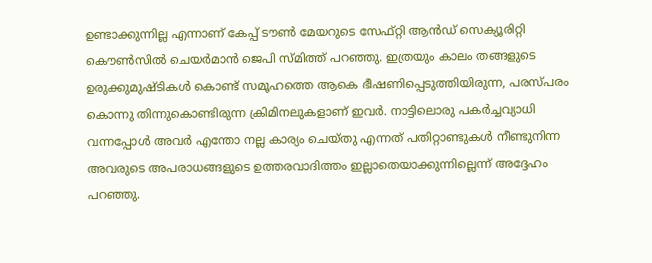ഉണ്ടാക്കുന്നില്ല എന്നാണ് കേപ്പ് ടൗൺ മേയറുടെ സേഫ്റ്റി ആൻഡ് സെക്യൂരിറ്റി കൌൺസിൽ ചെയർമാൻ ജെപി സ്മിത്ത് പറഞ്ഞു. ഇത്രയും കാലം തങ്ങളുടെ ഉരുക്കുമുഷ്ടികൾ കൊണ്ട് സമൂഹത്തെ ആകെ ഭീഷണിപ്പെടുത്തിയിരുന്ന, പരസ്പരം കൊന്നു തിന്നുകൊണ്ടിരുന്ന ക്രിമിനലുകളാണ് ഇവർ. നാട്ടിലൊരു പകർച്ചവ്യാധി വന്നപ്പോൾ അവർ എന്തോ നല്ല കാര്യം ചെയ്തു എന്നത് പതിറ്റാണ്ടുകൾ നീണ്ടുനിന്ന അവരുടെ അപരാധങ്ങളുടെ ഉത്തരവാദിത്തം ഇല്ലാതെയാക്കുന്നില്ലെന്ന് അദ്ദേഹം പറഞ്ഞു.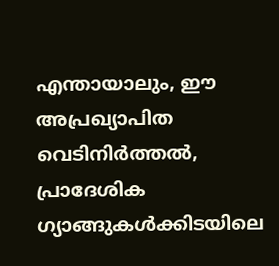എന്തായാലും, ഈ അപ്രഖ്യാപിത വെടിനിർത്തൽ, പ്രാദേശിക ഗ്യാങ്ങുകൾക്കിടയിലെ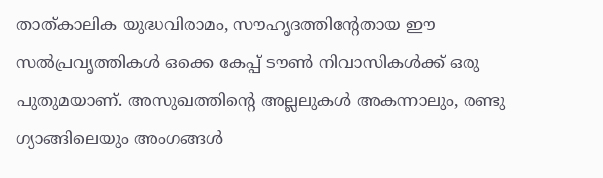താത്കാലിക യുദ്ധവിരാമം, സൗഹൃദത്തിന്റേതായ ഈ സൽപ്രവൃത്തികൾ ഒക്കെ കേപ്പ് ടൗൺ നിവാസികൾക്ക് ഒരു പുതുമയാണ്. അസുഖത്തിന്റെ അല്ലലുകൾ അകന്നാലും, രണ്ടു ഗ്യാങ്ങിലെയും അംഗങ്ങൾ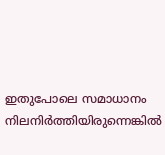ഇതുപോലെ സമാധാനം നിലനിർത്തിയിരുന്നെങ്കിൽ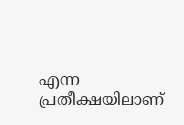എന്ന പ്രതീക്ഷയിലാണ്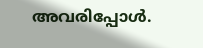അവരിപ്പോൾ.